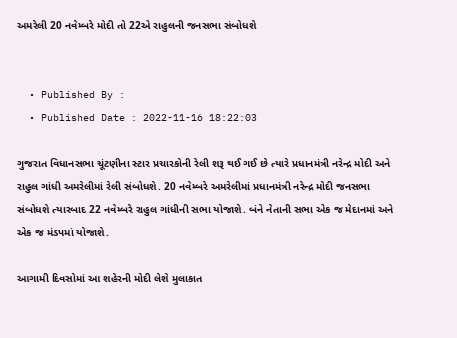અમરેલી 20 નવેમ્બરે મોદી તો 22એ રાહુલની જનસભા સંબોધશે


  • Published By :
  • Published Date : 2022-11-16 18:22:03

ગુજરાત વિધાનસભા ચૂંટણીના સ્ટાર પ્રચારકોની રેલી શરૂ થઈ ગઈ છે ત્યારે પ્રધાનમંત્રી નરેન્દ્ર મોદી અને રાહુલ ગાંધી અમરેલીમાં રેલી સંબોધશે. 20 નવેમ્બરે અમરેલીમાં પ્રધાનમંત્રી નરેન્દ્ર મોદી જનસભા સંબોધશે ત્યારબાદ 22 નવેમ્બરે રાહુલ ગાંધીની સભા યોજાશે. બંને નેતાની સભા એક જ મેદાનમાં અને એક જ મંડપમાં યોજાશે.

આગામી દિવસોમાં આ શહેરની મોદી લેશે મુલાકાત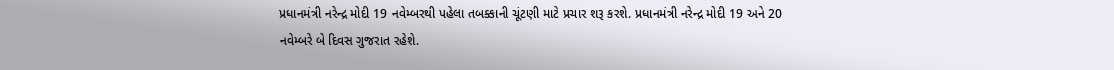પ્રધાનમંત્રી નરેન્દ્ર મોદી 19 નવેમ્બરથી પહેલા તબક્કાની ચૂંટણી માટે પ્રચાર શરૂ કરશે. પ્રધાનમંત્રી નરેન્દ્ર મોદી 19 અને 20 નવેમ્બરે બે દિવસ ગુજરાત રહેશે.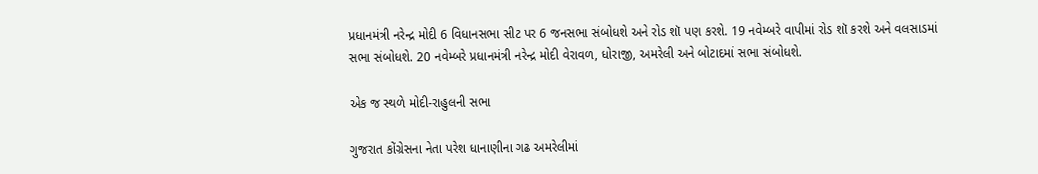પ્રધાનમંત્રી નરેન્દ્ર મોદી 6 વિધાનસભા સીટ પર 6 જનસભા સંબોધશે અને રોડ શૉ પણ કરશે. 19 નવેમ્બરે વાપીમાં રોડ શૉ કરશે અને વલસાડમાં સભા સંબોધશે. 20 નવેમ્બરે પ્રધાનમંત્રી નરેન્દ્ર મોદી વેરાવળ, ધોરાજી, અમરેલી અને બોટાદમાં સભા સંબોધશે.

એક જ સ્થળે મોદી-રાહુલની સભા

ગુજરાત કોંગ્રેસના નેતા પરેશ ધાનાણીના ગઢ અમરેલીમાં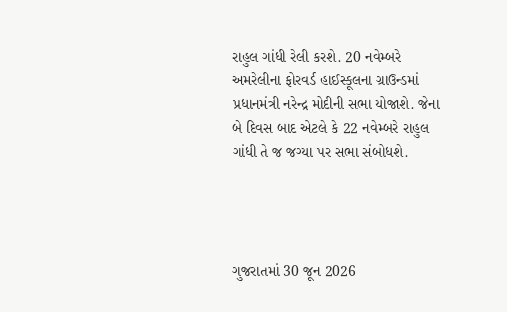રાહુલ ગાંધી રેલી કરશે. 20 નવેમ્બરે અમરેલીના ફોરવર્ડ હાઈસ્કૂલના ગ્રાઉન્ડમાં પ્રધાનમંત્રી નરેન્દ્ર મોદીની સભા યોજાશે. જેના બે દિવસ બાદ એટલે કે 22 નવેમ્બરે રાહુલ ગાંધી તે જ જગ્યા પર સભા સંબોધશે.




ગુજરાતમાં 30 જૂન 2026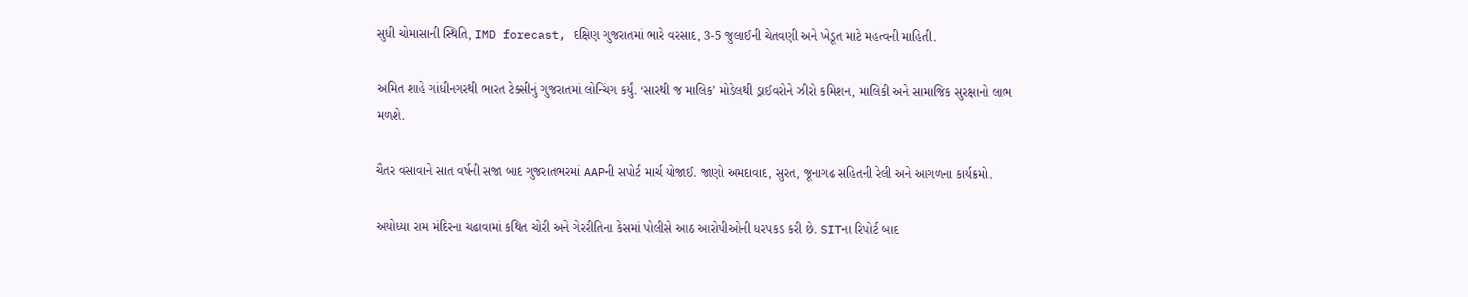સુધી ચોમાસાની સ્થિતિ, IMD forecast, દક્ષિણ ગુજરાતમાં ભારે વરસાદ, 3-5 જુલાઈની ચેતવણી અને ખેડૂત માટે મહત્વની માહિતી.

અમિત શાહે ગાંધીનગરથી ભારત ટેક્સીનું ગુજરાતમાં લોન્ચિંગ કર્યું. ‘સારથી જ માલિક’ મોડેલથી ડ્રાઈવરોને ઝીરો કમિશન, માલિકી અને સામાજિક સુરક્ષાનો લાભ મળશે.

ચૈતર વસાવાને સાત વર્ષની સજા બાદ ગુજરાતભરમાં AAPની સપોર્ટ માર્ચ યોજાઈ. જાણો અમદાવાદ, સુરત, જૂનાગઢ સહિતની રેલી અને આગળના કાર્યક્રમો.

અયોધ્યા રામ મંદિરના ચઢાવામાં કથિત ચોરી અને ગેરરીતિના કેસમાં પોલીસે આઠ આરોપીઓની ધરપકડ કરી છે. SITના રિપોર્ટ બાદ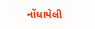નોંધાયેલી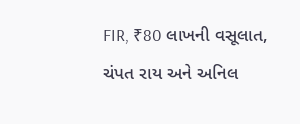FIR, ₹80 લાખની વસૂલાત, ચંપત રાય અને અનિલ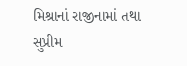મિશ્રાનાં રાજીનામાં તથા સુપ્રીમ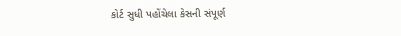કોર્ટ સુધી પહોંચેલા કેસની સંપૂર્ણ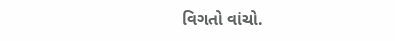વિગતો વાંચો.